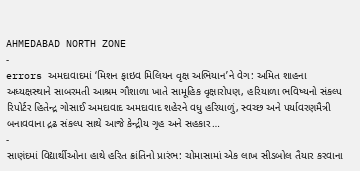AHMEDABAD NORTH ZONE
-
errors અમદાવાદમાં ‘મિશન ફાઇવ મિલિયન વૃક્ષ અભિયાન’ને વેગ: અમિત શાહના અધ્યક્ષસ્થાને સાબરમતી આશ્રમ ગૌશાળા ખાતે સામૂહિક વૃક્ષારોપણ, હરિયાળા ભવિષ્યનો સંકલ્પ
રિપોર્ટર હિતેન્દ્ર ગોસાઈ અમદાવાદ અમદાવાદ શહેરને વધુ હરિયાળું, સ્વચ્છ અને પર્યાવરણમૈત્રી બનાવવાના દ્રઢ સંકલ્પ સાથે આજે કેન્દ્રીય ગૃહ અને સહકાર…
-
સાણંદમાં વિદ્યાર્થીઓના હાથે હરિત ક્રાંતિનો પ્રારંભ: ચોમાસામાં એક લાખ સીડબોલ તૈયાર કરવાના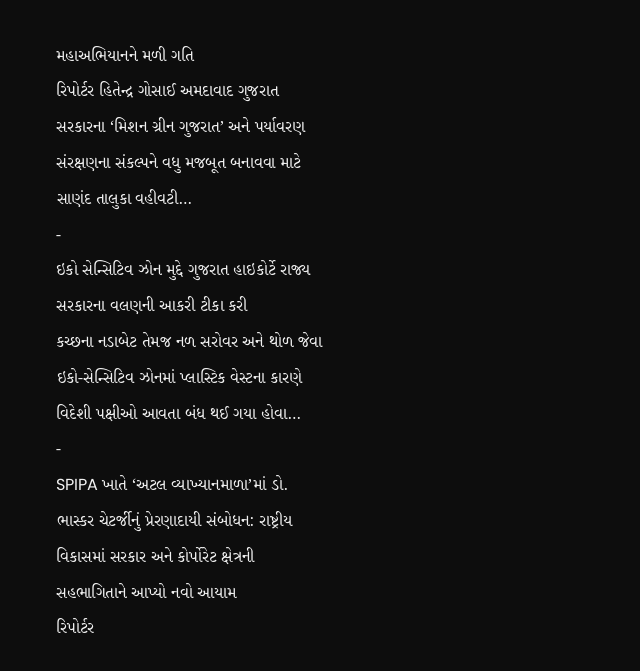મહાઅભિયાનને મળી ગતિ
રિપોર્ટર હિતેન્દ્ર ગોસાઈ અમદાવાદ ગુજરાત સરકારના ‘મિશન ગ્રીન ગુજરાત’ અને પર્યાવરણ સંરક્ષણના સંકલ્પને વધુ મજબૂત બનાવવા માટે સાણંદ તાલુકા વહીવટી…
-
ઇકો સેન્સિટિવ ઝોન મુદ્દે ગુજરાત હાઇકોર્ટે રાજ્ય સરકારના વલણની આકરી ટીકા કરી
કચ્છના નડાબેટ તેમજ નળ સરોવર અને થોળ જેવા ઇકો-સેન્સિટિવ ઝોનમાં પ્લાસ્ટિક વેસ્ટના કારણે વિદેશી પક્ષીઓ આવતા બંધ થઈ ગયા હોવા…
-
SPIPA ખાતે ‘અટલ વ્યાખ્યાનમાળા’માં ડો. ભાસ્કર ચેટર્જીનું પ્રેરણાદાયી સંબોધન: રાષ્ટ્રીય વિકાસમાં સરકાર અને કોર્પોરેટ ક્ષેત્રની સહભાગિતાને આપ્યો નવો આયામ
રિપોર્ટર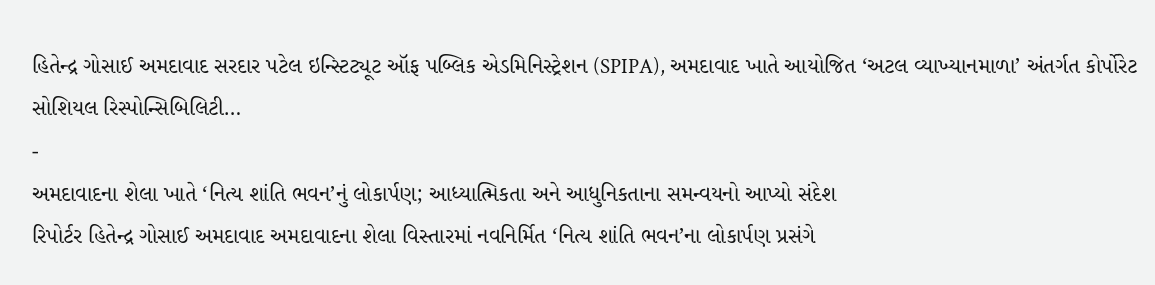હિતેન્દ્ર ગોસાઈ અમદાવાદ સરદાર પટેલ ઇન્સ્ટિટ્યૂટ ઑફ પબ્લિક એડમિનિસ્ટ્રેશન (SPIPA), અમદાવાદ ખાતે આયોજિત ‘અટલ વ્યાખ્યાનમાળા’ અંતર્ગત કોર્પોરેટ સોશિયલ રિસ્પોન્સિબિલિટી…
-
અમદાવાદના શેલા ખાતે ‘નિત્ય શાંતિ ભવન’નું લોકાર્પણ; આધ્યાત્મિકતા અને આધુનિકતાના સમન્વયનો આપ્યો સંદેશ
રિપોર્ટર હિતેન્દ્ર ગોસાઈ અમદાવાદ અમદાવાદના શેલા વિસ્તારમાં નવનિર્મિત ‘નિત્ય શાંતિ ભવન’ના લોકાર્પણ પ્રસંગે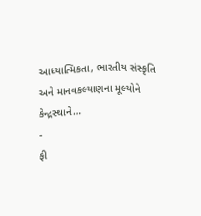આધ્યાત્મિકતા, ભારતીય સંસ્કૃતિ અને માનવકલ્યાણના મૂલ્યોને કેન્દ્રસ્થાને…
-
ફી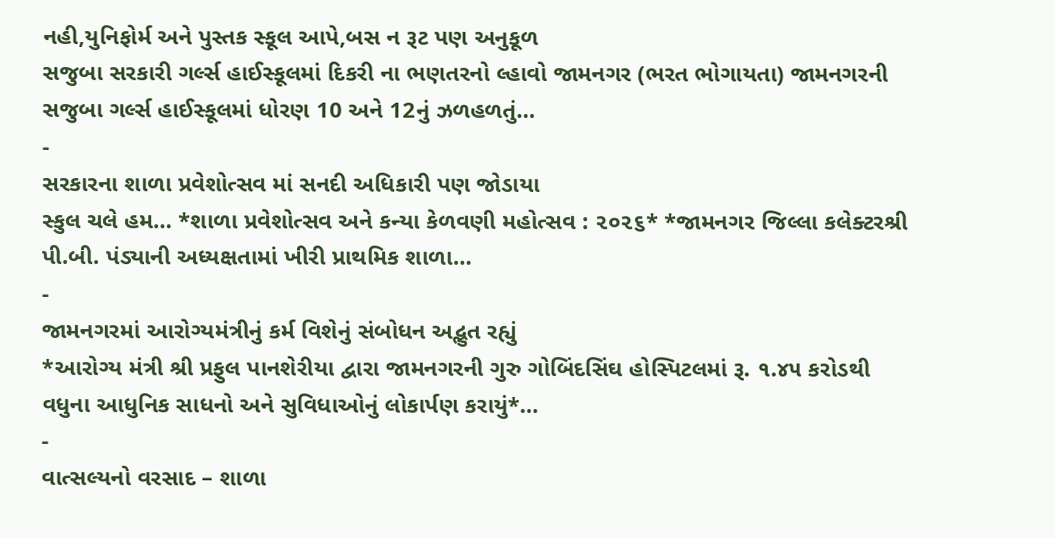નહી,યુનિફોર્મ અને પુસ્તક સ્કૂલ આપે,બસ ન રૂટ પણ અનુકૂળ
સજુબા સરકારી ગર્લ્સ હાઈસ્કૂલમાં દિકરી ના ભણતરનો લ્હાવો જામનગર (ભરત ભોગાયતા) જામનગરની સજુબા ગર્લ્સ હાઈસ્કૂલમાં ધોરણ 10 અને 12નું ઝળહળતું…
-
સરકારના શાળા પ્રવેશોત્સવ માં સનદી અધિકારી પણ જોડાયા
સ્કુલ ચલે હમ… *શાળા પ્રવેશોત્સવ અને કન્યા કેળવણી મહોત્સવ : ૨૦૨૬* *જામનગર જિલ્લા કલેક્ટરશ્રી પી.બી. પંડ્યાની અધ્યક્ષતામાં ખીરી પ્રાથમિક શાળા…
-
જામનગરમાં આરોગ્યમંત્રીનું કર્મ વિશેનું સંબોધન અદ્ભુત રહ્યું
*આરોગ્ય મંત્રી શ્રી પ્રફુલ પાનશેરીયા દ્વારા જામનગરની ગુરુ ગોબિંદસિંઘ હોસ્પિટલમાં રૂ. ૧.૪૫ કરોડથી વધુના આધુનિક સાધનો અને સુવિધાઓનું લોકાર્પણ કરાયું*…
-
વાત્સલ્યનો વરસાદ – શાળા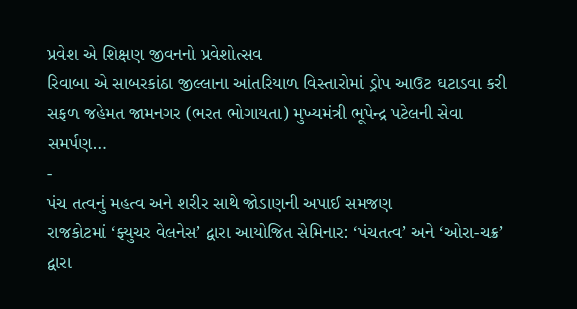પ્રવેશ એ શિક્ષણ જીવનનો પ્રવેશોત્સવ
રિવાબા એ સાબરકાંઠા જીલ્લાના આંતરિયાળ વિસ્તારોમાં ડ્રોપ આઉટ ઘટાડવા કરી સફળ જહેમત જામનગર (ભરત ભોગાયતા) મુખ્યમંત્રી ભૂપેન્દ્ર પટેલની સેવા સમર્પણ…
-
પંચ તત્વનું મહત્વ અને શરીર સાથે જોડાણની અપાઈ સમજણ
રાજકોટમાં ‘ફ્યુચર વેલનેસ’ દ્વારા આયોજિત સેમિનાર: ‘પંચતત્વ’ અને ‘ઓરા-ચક્ર’ દ્વારા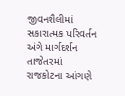જીવનશૈલીમાં સકારાત્મક પરિવર્તન અંગે માર્ગદર્શન તાજેતરમાં રાજકોટના આંગણે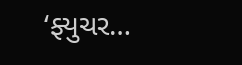‘ફ્યુચર…